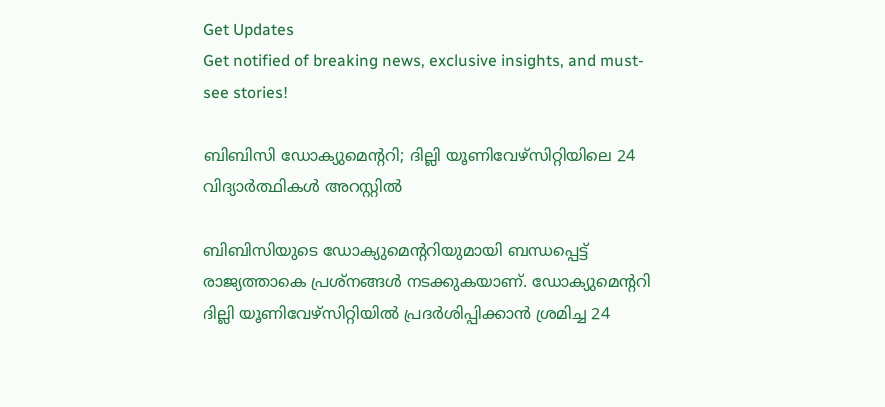Get Updates
Get notified of breaking news, exclusive insights, and must-see stories!

ബിബിസി ഡോക്യുമെന്ററി; ദില്ലി യൂണിവേഴ്‌സിറ്റിയിലെ 24 വിദ്യാര്‍ത്ഥികള്‍ അറസ്റ്റില്‍

ബിബിസിയുടെ ഡോക്യുമെന്ററിയുമായി ബന്ധപ്പെട്ട് രാജ്യത്താകെ പ്രശ്‌നങ്ങള്‍ നടക്കുകയാണ്. ഡോക്യുമെന്ററി ദില്ലി യൂണിവേഴ്‌സിറ്റിയില്‍ പ്രദര്‍ശിപ്പിക്കാന്‍ ശ്രമിച്ച 24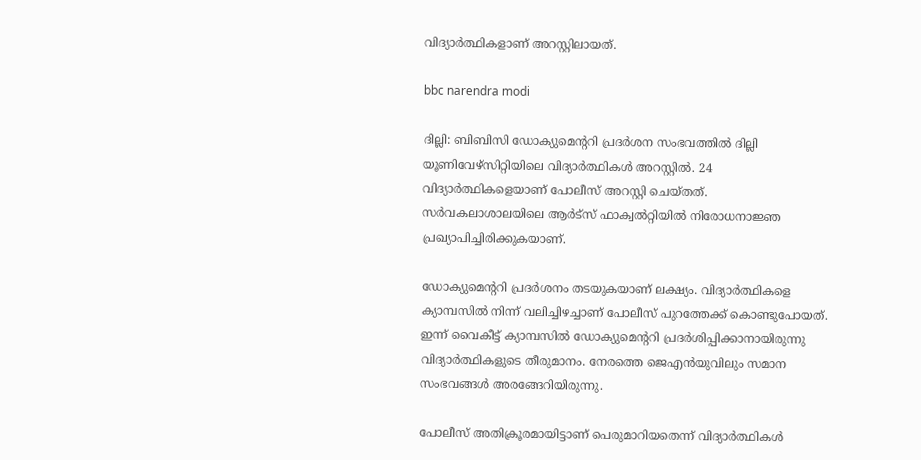വിദ്യാര്‍ത്ഥികളാണ് അറസ്റ്റിലായത്.

bbc narendra modi

ദില്ലി: ബിബിസി ഡോക്യുമെന്ററി പ്രദര്‍ശന സംഭവത്തില്‍ ദില്ലി യൂണിവേഴ്‌സിറ്റിയിലെ വിദ്യാര്‍ത്ഥികള്‍ അറസ്റ്റില്‍. 24 വിദ്യാര്‍ത്ഥികളെയാണ് പോലീസ് അറസ്റ്റി ചെയ്തത്. സര്‍വകലാശാലയിലെ ആര്‍ട്‌സ് ഫാക്വല്‍റ്റിയില്‍ നിരോധനാജ്ഞ പ്രഖ്യാപിച്ചിരിക്കുകയാണ്.

ഡോക്യുമെന്ററി പ്രദര്‍ശനം തടയുകയാണ് ലക്ഷ്യം. വിദ്യാര്‍ത്ഥികളെ ക്യാമ്പസില്‍ നിന്ന് വലിച്ചിഴച്ചാണ് പോലീസ് പുറത്തേക്ക് കൊണ്ടുപോയത്. ഇന്ന് വൈകീട്ട് ക്യാമ്പസില്‍ ഡോക്യുമെന്ററി പ്രദര്‍ശിപ്പിക്കാനായിരുന്നു വിദ്യാര്‍ത്ഥികളുടെ തീരുമാനം. നേരത്തെ ജെഎന്‍യുവിലും സമാന സംഭവങ്ങള്‍ അരങ്ങേറിയിരുന്നു.

പോലീസ് അതിക്രൂരമായിട്ടാണ് പെരുമാറിയതെന്ന് വിദ്യാര്‍ത്ഥികള്‍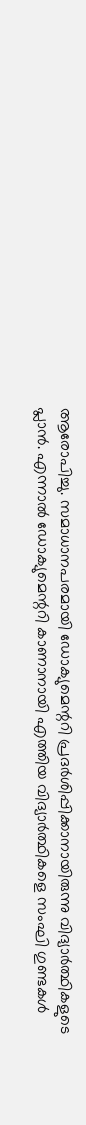ആരോപിച്ചു. സമാധാനപരമായി ഡോക്യുമെന്ററി പ്രദര്‍ശിപ്പിക്കാനായിരുന്നു വിദ്യാര്‍ത്ഥികളുടെ പ്ലാന്‍. എന്നാല്‍ ഡോക്യുമെന്ററി കാണാനായി എത്തിയ വിദ്യാര്‍ത്ഥികളെ സംഘി ഗുണ്ടകള്‍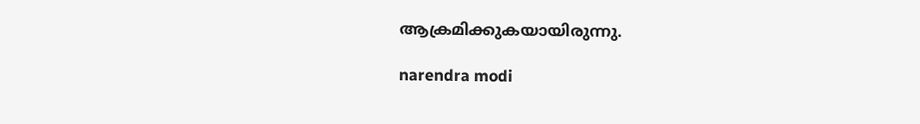ആക്രമിക്കുകയായിരുന്നു.

narendra modi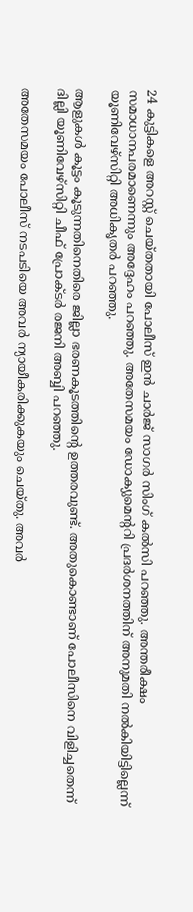24 കുട്ടികളെ അറസ്റ്റ് ചെയ്തതായി പോലീസ് ഇന്‍ ചാര്‍ജ് സാഗര്‍ സിംഗ് കല്‍സി പറഞ്ഞു. അന്തരീക്ഷം സമാധാനപരമാണെന്നും അദ്ദേഹം പറഞ്ഞു. അതേസമയം ഡോക്യുമെന്ററി പ്രദര്‍ശനത്തിന് അനുമതി നല്‍കിയിട്ടില്ലെന്ന് യൂണിവേഴ്‌സിറ്റി അധികൃതര്‍ പറഞ്ഞു.

ആളുകള്‍ കൂട്ടം കൂടുന്നതിനെതിരെ ജില്ലാ ഭരണകൂടത്തിന്റെ ഉത്തരവുണ്ട്. അതുകൊണ്ടാണ് പോലീസിനെ വിളിച്ചതെന്ന് ദില്ലി യൂണിവേഴ്‌സിറ്റി ചീഫ് പ്രോക്ടര്‍ രജനി അബ്ബി പറഞ്ഞു.

അതേസമയം പോലീസ് നടപടിയെ അവര്‍ ന്യായീകരിക്കുകയും ചെയ്തു. അവര്‍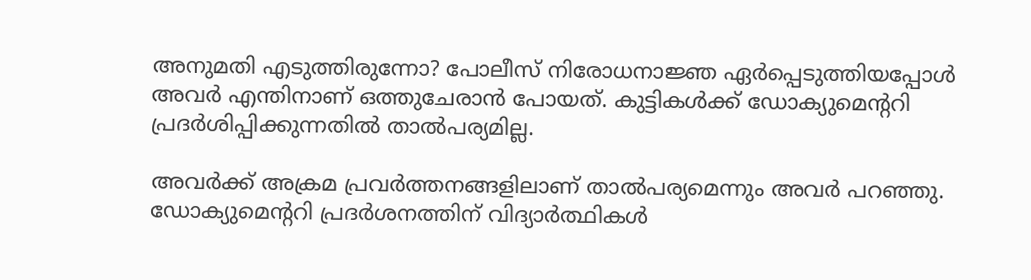അനുമതി എടുത്തിരുന്നോ? പോലീസ് നിരോധനാജ്ഞ ഏര്‍പ്പെടുത്തിയപ്പോള്‍ അവര്‍ എന്തിനാണ് ഒത്തുചേരാന്‍ പോയത്. കുട്ടികള്‍ക്ക് ഡോക്യുമെന്ററി പ്രദര്‍ശിപ്പിക്കുന്നതില്‍ താല്‍പര്യമില്ല.

അവര്‍ക്ക് അക്രമ പ്രവര്‍ത്തനങ്ങളിലാണ് താല്‍പര്യമെന്നും അവര്‍ പറഞ്ഞു. ഡോക്യുമെന്ററി പ്രദര്‍ശനത്തിന് വിദ്യാര്‍ത്ഥികള്‍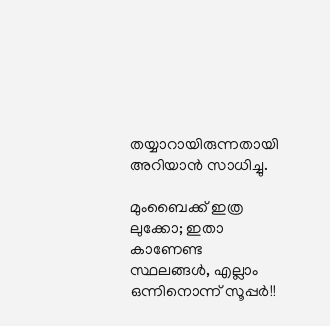തയ്യാറായിരുന്നതായി അറിയാന്‍ സാധിച്ചു.

മുംബൈക്ക് ഇത്ര ലുക്കോ; ഇതാ കാണേണ്ട സ്ഥലങ്ങള്‍, എല്ലാം ഒന്നിനൊന്ന് സൂപ്പര്‍!!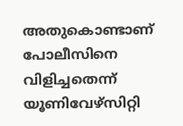അതുകൊണ്ടാണ് പോലീസിനെ വിളിച്ചതെന്ന് യൂണിവേഴ്‌സിറ്റി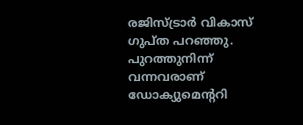രജിസ്ട്രാര്‍ വികാസ് ഗുപ്ത പറഞ്ഞു. പുറത്തുനിന്ന് വന്നവരാണ് ഡോക്യുമെന്ററി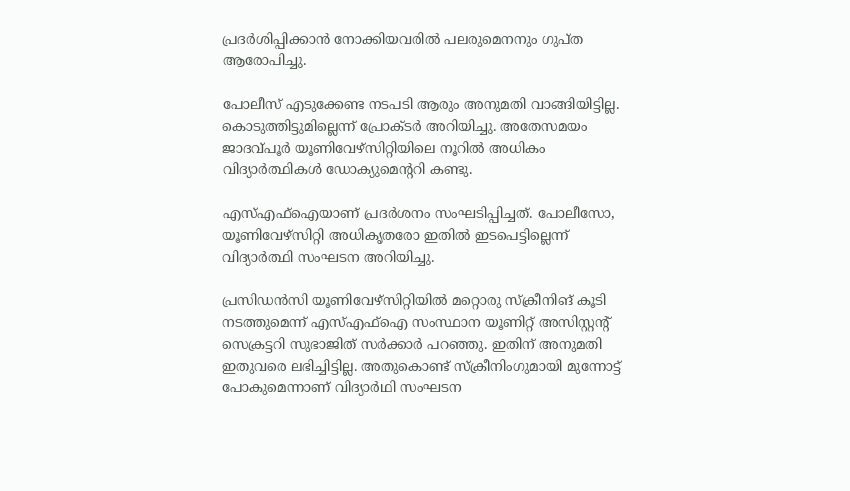പ്രദര്‍ശിപ്പിക്കാന്‍ നോക്കിയവരില്‍ പലരുമെനനും ഗുപ്ത ആരോപിച്ചു.

പോലീസ് എടുക്കേണ്ട നടപടി ആരും അനുമതി വാങ്ങിയിട്ടില്ല. കൊടുത്തിട്ടുമില്ലെന്ന് പ്രോക്ടര്‍ അറിയിച്ചു. അതേസമയം ജാദവ്പൂര്‍ യൂണിവേഴ്‌സിറ്റിയിലെ നൂറില്‍ അധികം വിദ്യാര്‍ത്ഥികള്‍ ഡോക്യുമെന്ററി കണ്ടു.

എസ്എഫ്‌ഐയാണ് പ്രദര്‍ശനം സംഘടിപ്പിച്ചത്. പോലീസോ, യൂണിവേഴ്‌സിറ്റി അധികൃതരോ ഇതില്‍ ഇടപെട്ടില്ലെന്ന് വിദ്യാര്‍ത്ഥി സംഘടന അറിയിച്ചു.

പ്രസിഡന്‍സി യൂണിവേഴ്‌സിറ്റിയില്‍ മറ്റൊരു സ്‌ക്രീനിങ് കൂടി നടത്തുമെന്ന് എസ്എഫ്‌ഐ സംസ്ഥാന യൂണിറ്റ് അസിസ്റ്റന്റ് സെക്രട്ടറി സുഭാജിത് സര്‍ക്കാര്‍ പറഞ്ഞു. ഇതിന് അനുമതി ഇതുവരെ ലഭിച്ചിട്ടില്ല. അതുകൊണ്ട് സ്‌ക്രീനിംഗുമായി മുന്നോട്ട് പോകുമെന്നാണ് വിദ്യാര്‍ഥി സംഘടന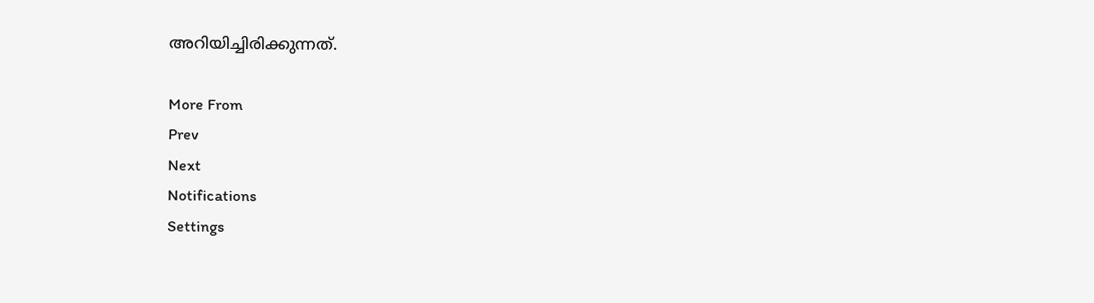അറിയിച്ചിരിക്കുന്നത്.

More From
Prev
Next
Notifications
Settings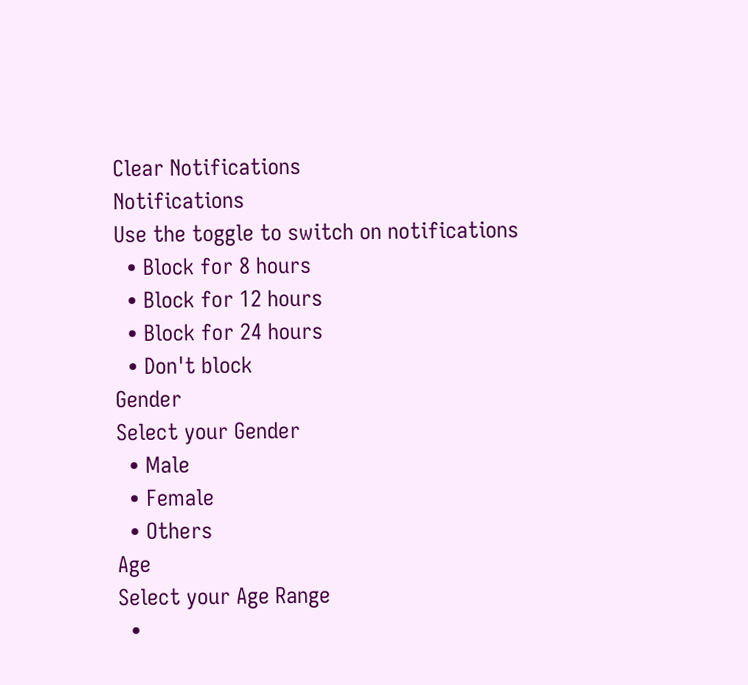Clear Notifications
Notifications
Use the toggle to switch on notifications
  • Block for 8 hours
  • Block for 12 hours
  • Block for 24 hours
  • Don't block
Gender
Select your Gender
  • Male
  • Female
  • Others
Age
Select your Age Range
  •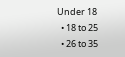Under 18
  • 18 to 25
  • 26 to 35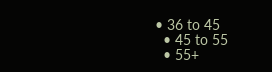• 36 to 45
  • 45 to 55
  • 55+